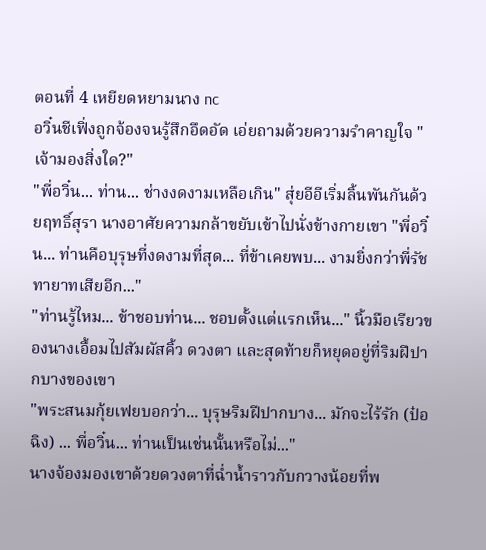ตอนที่ 4 เหยียดหยามนาง nc
อวิ๋นชีเฟิ่งถูกจ้องจนรู้สึกอึดอัด เอ่ยถามด้วยความรำคาญใจ "เจ้ามองสิ่งใด?"
"พี่อวิ๋น... ท่าน... ช่างงดงามเหลือเกิน" สุ่ยอีอีเริ่มลิ้นพันกันด้วยฤทธิ์สุรา นางอาศัยความกล้าขยับเข้าไปนั่งข้างกายเขา "พี่อวิ๋น... ท่านคือบุรุษที่งดงามที่สุด... ที่ข้าเคยพบ... งามยิ่งกว่าพี่รัชทายาทเสียอีก..."
"ท่านรู้ไหม... ข้าชอบท่าน... ชอบตั้งแต่แรกเห็น..." นิ้วมือเรียวของนางเอื้อมไปสัมผัสคิ้ว ดวงตา และสุดท้ายก็หยุดอยู่ที่ริมฝีปากบางของเขา
"พระสนมกุ้ยเฟยบอกว่า... บุรุษริมฝีปากบาง... มักจะไร้รัก (ป๋อฉิง) ... พี่อวิ๋น... ท่านเป็นเช่นนั้นหรือไม่..."
นางจ้องมองเขาด้วยดวงตาที่ฉ่ำน้ำราวกับกวางน้อยที่พ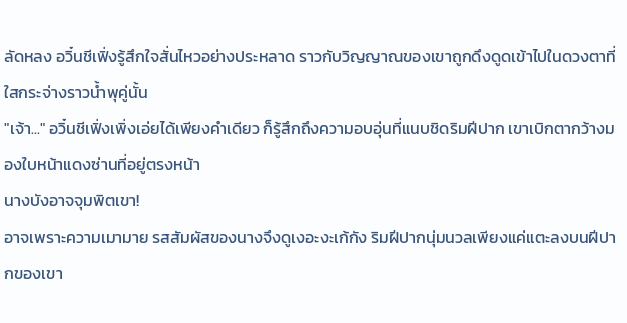ลัดหลง อวิ๋นชีเฟิ่งรู้สึกใจสั่นไหวอย่างประหลาด ราวกับวิญญาณของเขาถูกดึงดูดเข้าไปในดวงตาที่ใสกระจ่างราวน้ำพุคู่นั้น
"เจ้า..." อวิ๋นชีเฟิ่งเพิ่งเอ่ยได้เพียงคำเดียว ก็รู้สึกถึงความอบอุ่นที่แนบชิดริมฝีปาก เขาเบิกตากว้างมองใบหน้าแดงซ่านที่อยู่ตรงหน้า
นางบังอาจจุมพิตเขา!
อาจเพราะความเมามาย รสสัมผัสของนางจึงดูเงอะงะเก้กัง ริมฝีปากนุ่มนวลเพียงแค่แตะลงบนฝีปากของเขา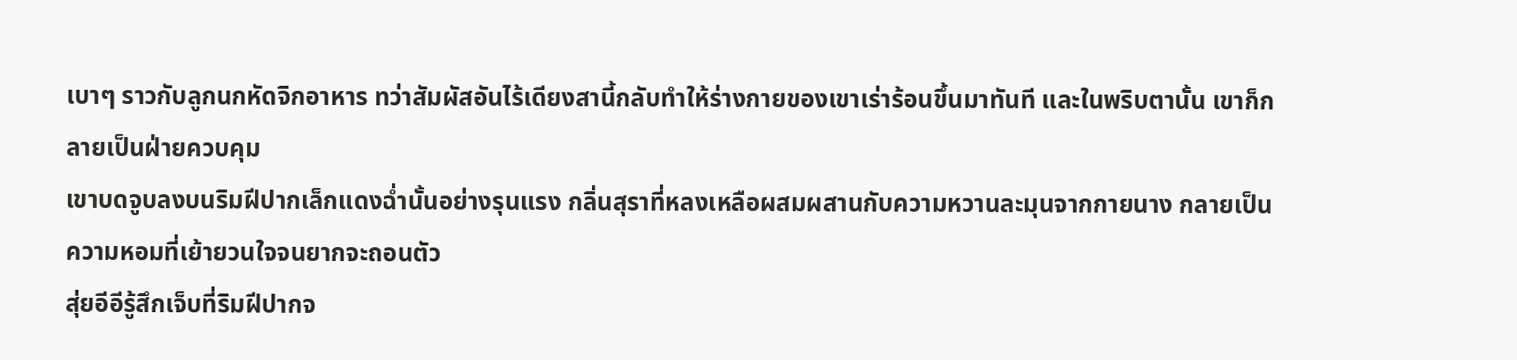เบาๆ ราวกับลูกนกหัดจิกอาหาร ทว่าสัมผัสอันไร้เดียงสานี้กลับทำให้ร่างกายของเขาเร่าร้อนขึ้นมาทันที และในพริบตานั้น เขาก็กลายเป็นฝ่ายควบคุม
เขาบดจูบลงบนริมฝีปากเล็กแดงฉ่ำนั้นอย่างรุนแรง กลิ่นสุราที่หลงเหลือผสมผสานกับความหวานละมุนจากกายนาง กลายเป็นความหอมที่เย้ายวนใจจนยากจะถอนตัว
สุ่ยอีอีรู้สึกเจ็บที่ริมฝีปากจ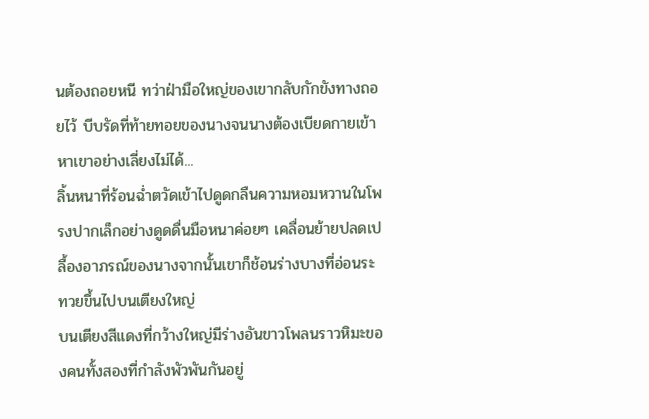นต้องถอยหนี ทว่าฝ่ามือใหญ่ของเขากลับกักขังทางถอยไว้ บีบรัดที่ท้ายทอยของนางจนนางต้องเบียดกายเข้าหาเขาอย่างเลี่ยงไม่ได้...
ลิ้นหนาที่ร้อนฉ่ำตวัดเข้าไปดูดกลืนความหอมหวานในโพรงปากเล็กอย่างดูดดื่นมือหนาค่อยๆ เคลื่อนย้ายปลดเปลื้องอาภรณ์ของนางจากนั้นเขาก็ช้อนร่างบางที่อ่อนระทวยขึ้นไปบนเตียงใหญ่
บนเตียงสีแดงที่กว้างใหญ่มีร่างอันขาวโพลนราวหิมะของคนทั้งสองที่กำลังพัวพันกันอยู่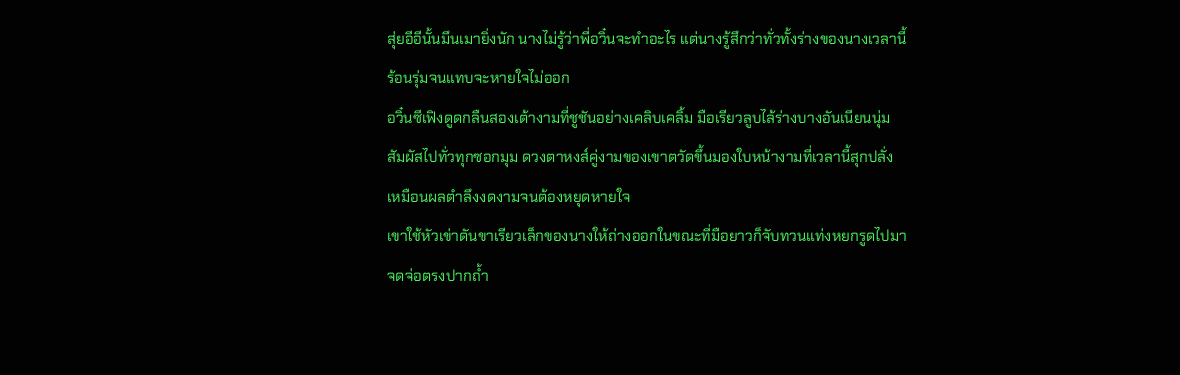สุ่ยอีอีนั้นมึนเมายิ่งนัก นางไม่รู้ว่าพี่อวิ๋นจะทำอะไร แต่นางรู้สึกว่าทั่วทั้งร่างของนางเวลานี้ร้อนรุ่มจนแทบจะหายใจไม่ออก
อวิ๋นซีเฟิงดูดกลืนสองเต้างามที่ชูชันอย่างเคลิบเคลิ้ม มือเรียวลูบไล้ร่างบางอันเนียนนุ่มสัมผัสไปทั่วทุกซอกมุม ดวงตาหงส์คู่งามของเขาตวัดขึ้นมองใบหน้างามที่เวลานี้สุกปลั่งเหมือนผลตำลึงงดงามจนต้องหยุดหายใจ
เขาใช้หัวเข่าดันขาเรียวเล็กของนางให้ถ่างออกในขณะที่มือยาวก็จับทวนแท่งหยกรูดไปมาจดจ่อตรงปากถ้ำ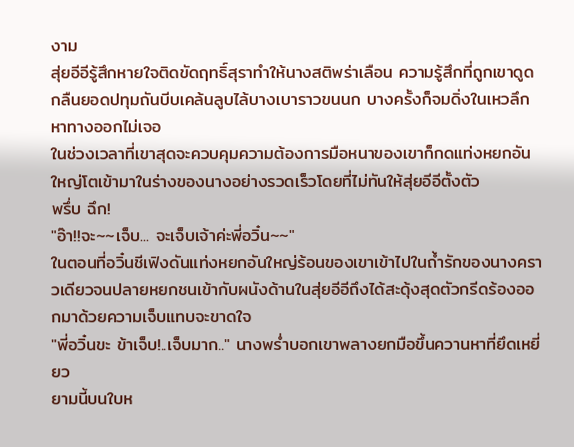งาม
สุ่ยอีอีรู้สึกหายใจติดขัดฤทธิ์สุราทำให้นางสติพร่าเลือน ความรู้สึกที่ถูกเขาดูดกลืนยอดปทุมถันบีบเคล้นลูบไล้บางเบาราวขนนก บางครั้งก็จมดิ่งในเหวลึกหาทางออกไม่เจอ
ในช่วงเวลาที่เขาสุดจะควบคุมความต้องการมือหนาของเขาก็กดแท่งหยกอันใหญ่โตเข้ามาในร่างของนางอย่างรวดเร็วโดยที่ไม่ทันให้สุ่ยอีอีตั้งตัว
พรึ่บ ฉึก!
"อ๊า!!จะ~~เจ็บ... จะเจ็บเจ้าค่ะพี่อวิ๋น~~"
ในตอนที่อวิ๋นชีเฟิงดันแท่งหยกอันใหญ่ร้อนของเขาเข้าไปในถ้ำรักของนางคราวเดียวจนปลายหยกชนเข้ากับผนังด้านในสุ่ยอีอีถึงได้สะดุ้งสุดตัวกรีดร้องออกมาด้วยความเจ็บแทบจะขาดใจ
"พี่อวิ๋นขะ ข้าเจ็บ!..เจ็บมาก.." นางพร่ำบอกเขาพลางยกมือขึ้นควานหาที่ยึดเหยี่ยว
ยามนี้บนใบห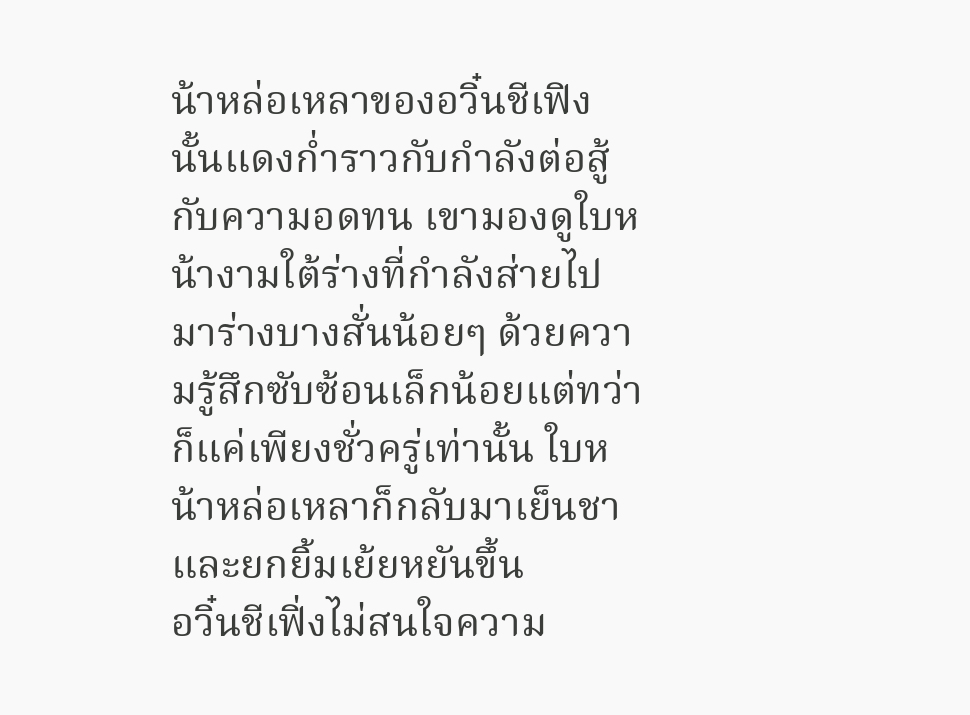น้าหล่อเหลาของอวิ๋นชีเฟิงนั้นแดงก่ำราวกับกำลังต่อสู้กับความอดทน เขามองดูใบหน้างามใต้ร่างที่กำลังส่ายไปมาร่างบางสั่นน้อยๆ ด้วยความรู้สึกซับซ้อนเล็กน้อยแต่ทว่าก็แค่เพียงชั่วครู่เท่านั้น ใบหน้าหล่อเหลาก็กลับมาเย็นชาและยกยิ้มเย้ยหยันขึ้น
อวิ๋นชีเฟิ่งไม่สนใจความ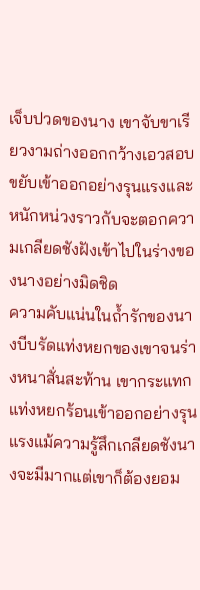เจ็บปวดของนาง เขาจับขาเรียวงามถ่างออกกว้างเอวสอบขยับเข้าออกอย่างรุนแรงและหนักหน่วงราวกับจะตอกความเกลียดชังฝังเข้าไปในร่างของนางอย่างมิดชิด
ความคับแน่นในถ้ำรักของนางบีบรัดแท่งหยกของเขาจนร่างหนาสั่นสะท้าน เขากระแทกแท่งหยกร้อนเข้าออกอย่างรุนแรงแม้ความรู้สึกเกลียดชังนางจะมีมากแต่เขาก็ต้องยอม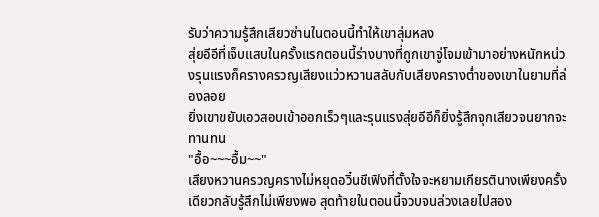รับว่าความรู้สึกเสียวซ่านในตอนนี้ทำให้เขาลุ่มหลง
สุ่ยอีอีที่เจ็บแสบในครั้งแรกตอนนี้ร่างบางที่ถูกเขาจู่โจมเข้ามาอย่างหนักหน่วงรุนแรงก็ครางครวญเสียงแว่วหวานสลับกับเสียงครางต่ำของเขาในยามที่ล่องลอย
ยิ่งเขาขยับเอวสอบเข้าออกเร็วๆและรุนแรงสุ่ยอีอีก็ยิ่งรู้สึกจุกเสียวจนยากจะทานทน
"อื้อ~~~อื้ม~~"
เสียงหวานครวญครางไม่หยุดอวิ๋นชีเฟิงที่ตั้งใจจะหยามเกียรตินางเพียงครั้งเดียวกลับรู้สึกไม่เพียงพอ สุดท้ายในตอนนี้จวบจนล่วงเลยไปสอง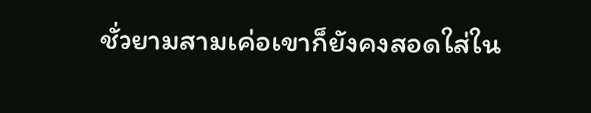ชั่วยามสามเค่อเขาก็ยังคงสอดใส่ใน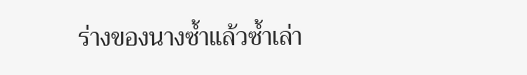ร่างของนางซ้ำแล้วซ้ำเล่า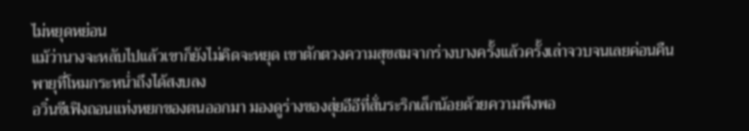ไม่หยุดหย่อน
แม้ว่านางจะหลับไปแล้วเขาก็ยังไม่คิดจะหยุด เขาตักตวงความสุขสมจากร่างบางครั้งแล้วครั้งเล่าจวบจนเลยค่อนคืนพายุที่โหมกระหน่ำถึงได้สงบลง
อวิ๋นชีเฟิงถอนแท่งหยกของตนออกมา มองดูร่างของสุ่ยอีอีที่สั่นระริกเล็กน้อยด้วยความพึงพอ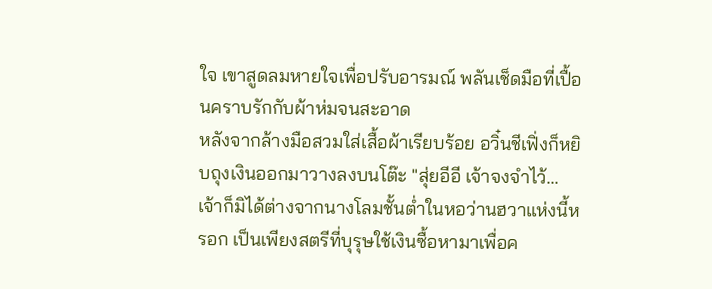ใจ เขาสูดลมหายใจเพื่อปรับอารมณ์ พลันเช็ดมือที่เปื้อนคราบรักกับผ้าห่มจนสะอาด
หลังจากล้างมือสวมใส่เสื้อผ้าเรียบร้อย อวิ๋นชีเฟิ่งก็หยิบถุงเงินออกมาวางลงบนโต๊ะ "สุ่ยอีอี เจ้าจงจำไว้... เจ้าก็มิได้ต่างจากนางโลมชั้นต่ำในหอว่านฮวาแห่งนี้หรอก เป็นเพียงสตรีที่บุรุษใช้เงินซื้อหามาเพื่อค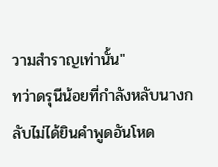วามสำราญเท่านั้น"
ทว่าดรุนีน้อยที่กำลังหลับนางกลับไม่ได้ยินคำพูดอันโหด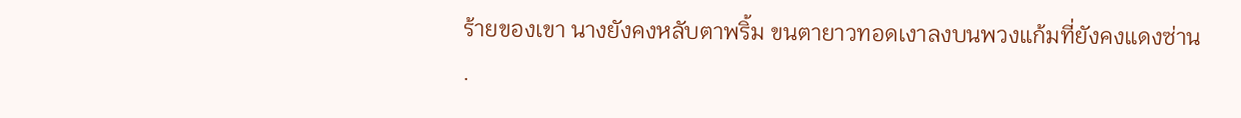ร้ายของเขา นางยังคงหลับตาพริ้ม ขนตายาวทอดเงาลงบนพวงแก้มที่ยังคงแดงซ่าน
.